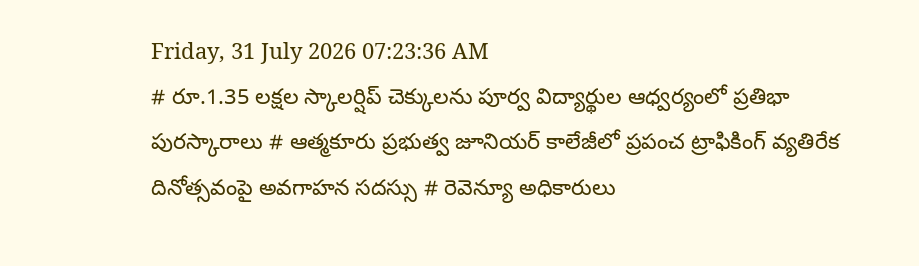Friday, 31 July 2026 07:23:36 AM
# రూ.1.35 లక్షల స్కాలర్షిప్ చెక్కులను పూర్వ విద్యార్థుల ఆధ్వర్యంలో ప్రతిభా పురస్కారాలు # ఆత్మకూరు ప్రభుత్వ జూనియర్ కాలేజీలో ప్రపంచ ట్రాఫికింగ్ వ్యతిరేక దినోత్సవంపై అవగాహన సదస్సు # రెవెన్యూ అధికారులు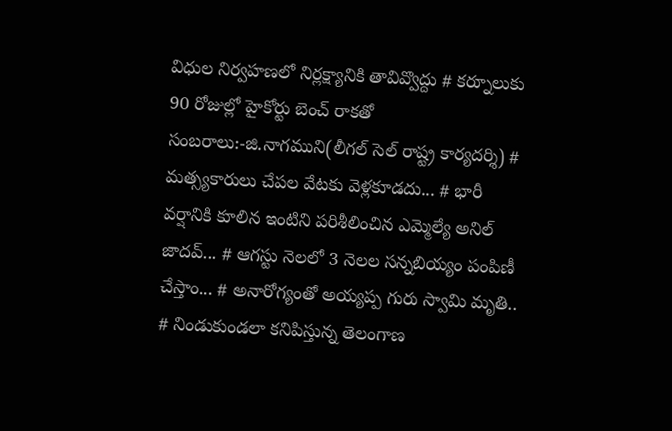విధుల నిర్వహణలో నిర్లక్ష్యానికి తావివ్వొద్దు # కర్నూలుకు 90 రోజుల్లో హైకోర్టు బెంచ్ రాకతో సంబరాలు:-జి.నాగముని(లీగల్ సెల్ రాష్ట్ర కార్యదర్శి) # మత్స్యకారులు చేపల వేటకు వెళ్లకూడదు... # భారీ వర్షానికి కూలిన ఇంటిని పరిశీలించిన ఎమ్మెల్యే అనిల్ జాదవ్... # ఆగస్టు నెలలో 3 నెలల సన్నబియ్యం పంపిణీ చేస్తాం... # అనారోగ్యంతో అయ్యప్ప గురు స్వామి మృతి.. # నిండుకుండలా కనిపిస్తున్న తెలంగాణ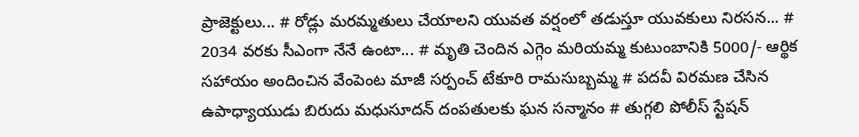ప్రాజెక్టులు... # రోడ్లు మరమ్మతులు చేయాలని యువత వర్షంలో తడుస్తూ యువకులు నిరసన... # 2034 వరకు సీఎంగా నేనే ఉంటా... # మృతి చెందిన ఎగ్గెం మరియమ్మ కుటుంబానికి 5000/- ఆర్థిక సహాయం అందించిన వేంపెంట మాజీ సర్పంచ్ టేకూరి రామసుబ్బమ్మ # పదవీ విరమణ చేసిన ఉపాధ్యాయుడు బిరుదు మధుసూదన్ దంపతులకు ఘన సన్మానం # తుగ్గలి పోలీస్ స్టేషన్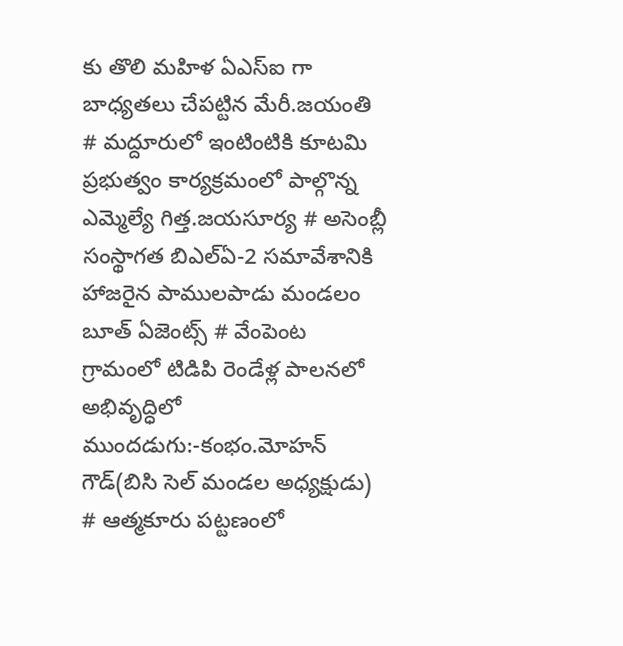కు తొలి మహిళ ఏఎస్ఐ గా బాధ్యతలు చేపట్టిన మేరీ.జయంతి # మద్దూరులో ఇంటింటికి కూటమి ప్రభుత్వం కార్యక్రమంలో పాల్గొన్న ఎమ్మెల్యే గిత్త.జయసూర్య # అసెంబ్లీ సంస్థాగత బిఎల్ఏ-2 సమావేశానికి హాజరైన పాములపాడు మండలం బూత్ ఏజెంట్స్ # వేంపెంట గ్రామంలో టిడిపి రెండేళ్ల పాలనలో అభివృద్ధిలో ముందడుగు:-కంభం.మోహన్ గౌడ్(బిసి సెల్ మండల అధ్యక్షుడు) # ఆత్మకూరు పట్టణంలో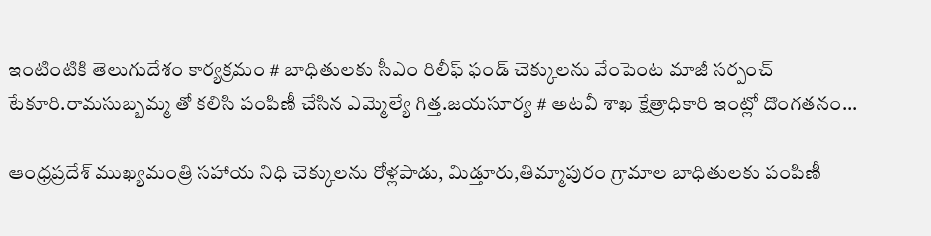ఇంటింటికి తెలుగుదేశం కార్యక్రమం # బాధితులకు సీఎం రిలీఫ్ ఫండ్ చెక్కులను వేంపెంట మాజీ సర్పంచ్ టేకూరి.రామసుబ్బమ్మ తో కలిసి పంపిణీ చేసిన ఎమ్మెల్యే గిత్త.జయసూర్య # అటవీ శాఖ క్షేత్రాధికారి ఇంట్లో దొంగతనం...

ఆంధ్రప్రదేశ్ ముఖ్యమంత్రి సహాయ నిధి చెక్కులను రోళ్లపాడు, మిడ్తూరు,తిమ్మాపురం గ్రామాల బాధితులకు పంపిణీ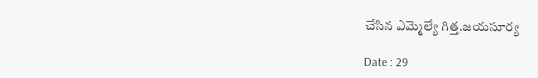చేసిన ఎమ్మెల్యే గిత్త.జయసూర్య

Date : 29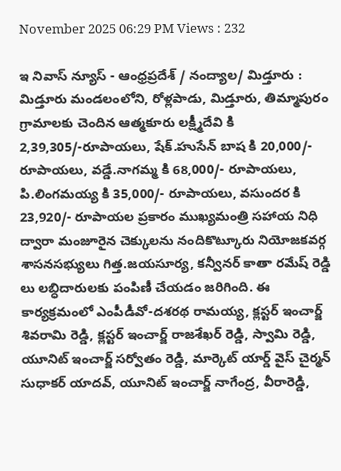November 2025 06:29 PM Views : 232

ఇ నివాస్ న్యూస్ - ఆంధ్రప్రదేశ్ / నంద్యాల/ మిడ్తూరు : మిడ్తూరు మండలంలోని, రోళ్లపాడు, మిడ్తూరు, తిమ్మాపురం గ్రామాలకు చెందిన ఆత్మకూరు లక్ష్మీదేవి కి 2,39,305/-రూపాయలు, షేక్.హుసేన్ బాష కి 20,000/- రూపాయలు, వడ్డే.నాగమ్మ కి 68,000/- రూపాయలు, పి.లింగమయ్య కి 35,000/- రూపాయలు, వసుందర కి 23,920/- రూపాయల ప్రకారం ముఖ్యమంత్రి సహాయ నిధి ద్వారా మంజూరైన చెక్కులను నందికొట్కూరు నియోజకవర్గ శాసనసభ్యులు గిత్త.జయసూర్య, కన్వీనర్ కాతా రమేష్ రెడ్డి లు లబ్ధిదారులకు పంపిణీ చేయడం జరిగింది. ఈ కార్యక్రమంలో ఎంపీడీవో-దశరథ రామయ్య, క్లస్టర్ ఇంచార్జ్ శివరామి రెడ్డి, క్లస్టర్ ఇంచార్జ్ రాజశేఖర్ రెడ్డి, స్వామి రెడ్డి, యూనిట్ ఇంచార్జ్ సర్వోతం రెడ్డి, మార్కెట్ యార్డ్ వైస్ చైర్మన్ సుధాకర్ యాదవ్, యూనిట్ ఇంచార్జ్ నాగేంద్ర, వీరారెడ్డి,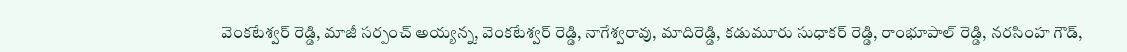వెంకటేశ్వర్ రెడ్డి, మాజీ సర్పంచ్ అయ్యన్న, వెంకటేశ్వర్ రెడ్డి, నాగేశ్వరావు, మాదిరెడ్డి, కడుమూరు సుధాకర్ రెడ్డి, రాంభూపాల్ రెడ్డి, నరసింహ గౌడ్,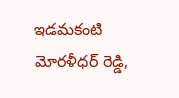ఇడమకంటి మోరళీధర్ రెడ్డి,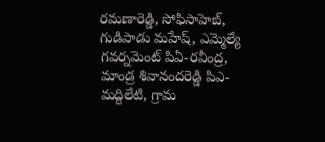రమణారెడ్డి, సోఫిసాహెబ్, గుడిపాడు మహేష్, ఎమ్మెల్యే గవర్నమెంట్ పిఏ-రవీంద్ర, మాండ్ర శివానందరెడ్డి పిఎ-మద్దిలేటి, గ్రామ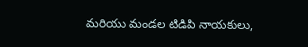మరియు మండల టిడిపి నాయకులు,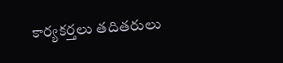కార్యకర్తలు తదితరులు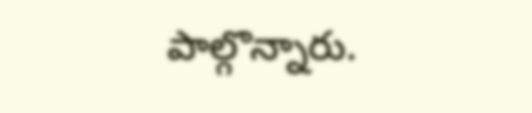పాల్గొన్నారు.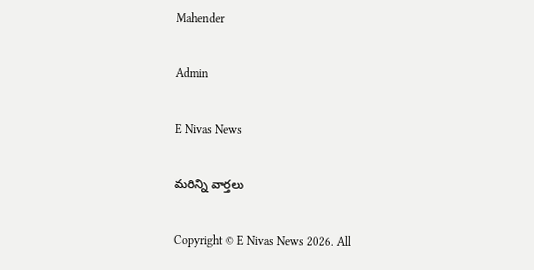Mahender

Admin

E Nivas News

మరిన్ని వార్తలు

Copyright © E Nivas News 2026. All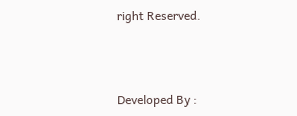right Reserved.



Developed By :